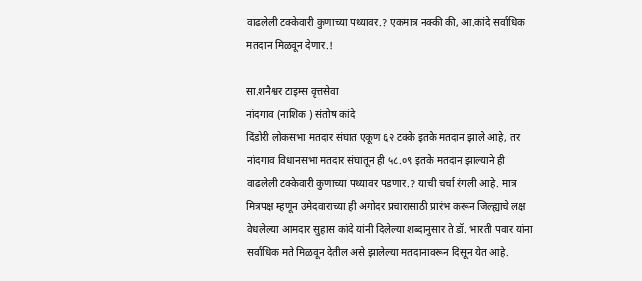वाढलेली टक्केवारी कुणाच्या पथ्यावर.? एकमात्र नक्की की, आ.कांदे सर्वाधिक मतदान मिळवून देणार.!

सा.शनैश्वर टाइम्स वृत्तसेवा
नांदगाव (नाशिक ) संतोष कांदे
दिंडोरी लोकसभा मतदार संघात एकूण ६२ टक्के इतके मतदान झाले आहे, तर नांदगाव विधानसभा मतदार संघातून ही ५८.०९ इतके मतदान झाल्याने ही वाढलेली टक्केवारी कुणाच्या पथ्यावर पडणार.? याची चर्चा रंगली आहे. मात्र मित्रपक्ष म्हणून उमेदवाराच्या ही अगोदर प्रचारासाठी प्रारंभ करून जिल्ह्याचे लक्ष वेधलेल्या आमदार सुहास कांदे यांनी दिलेल्या शब्दानुसार ते डॉ. भारती पवार यांना सर्वाधिक मते मिळवून देतील असे झालेल्या मतदानावरून दिसून येत आहे.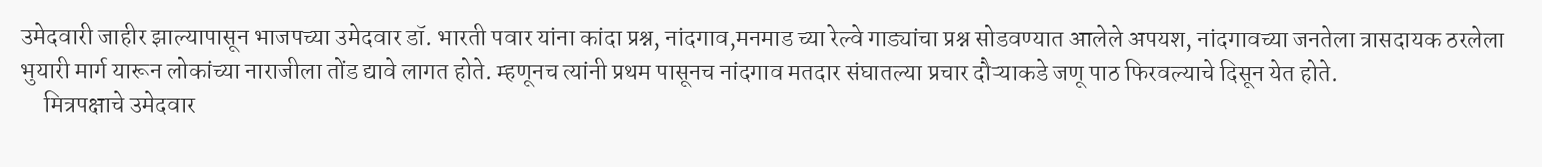उमेदवारी जाहीर झाल्यापासून भाजपच्या उमेदवार डॉ. भारती पवार यांना कांदा प्रश्न, नांदगाव,मनमाड च्या रेल्वे गाड्यांचा प्रश्न सोडवण्यात आलेले अपयश, नांदगावच्या जनतेला त्रासदायक ठरलेला भुयारी मार्ग यारून लोकांच्या नाराजीला तोंड द्यावे लागत होते. म्हणूनच त्यांनी प्रथम पासूनच नांदगाव मतदार संघातल्या प्रचार दौऱ्याकडे जणू पाठ फिरवल्याचे दिसून येत होते.
     मित्रपक्षाचे उमेदवार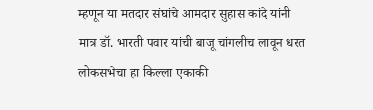म्हणून या मतदार संघांचे आमदार सुहास कांदे यांनी मात्र डॉ. भारती पवार यांची बाजू चांगलीच लावून धरत लोकसभेचा हा किल्ला एकाकी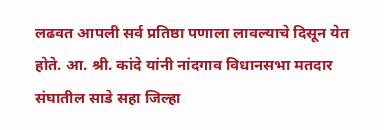लढवत आपली सर्व प्रतिष्ठा पणाला लावल्याचे दिसून येत होते. आ. श्री. कांदे यांनी नांदगाव विधानसभा मतदार संघातील साडे सहा जिल्हा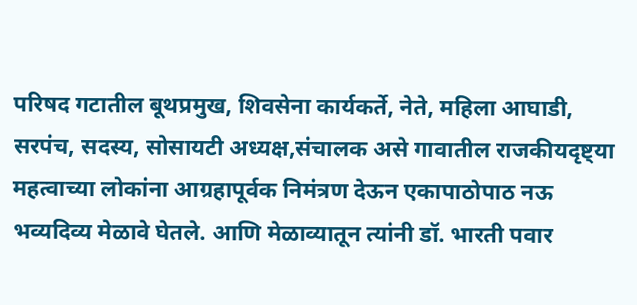परिषद गटातील बूथप्रमुख, शिवसेना कार्यकर्ते, नेते, महिला आघाडी, सरपंच, सदस्य, सोसायटी अध्यक्ष,संचालक असे गावातील राजकीयदृष्ट्या महत्वाच्या लोकांना आग्रहापूर्वक निमंत्रण देऊन एकापाठोपाठ नऊ भव्यदिव्य मेळावे घेतले. आणि मेळाव्यातून त्यांनी डॉ. भारती पवार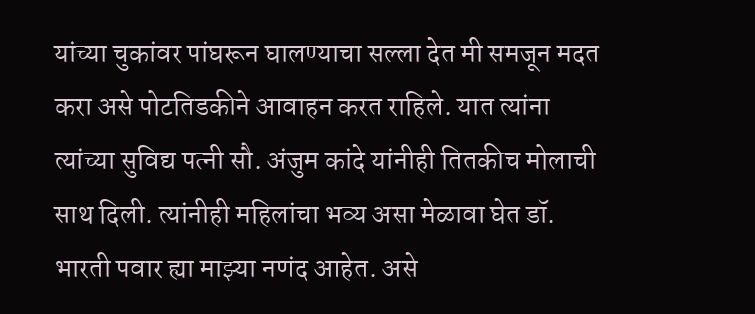यांच्या चुकांवर पांघरून घालण्याचा सल्ला देत मी समजून मदत करा असे पोटतिडकीने आवाहन करत राहिले. यात त्यांना त्यांच्या सुविद्य पत्नी सौ. अंजुम कांदे यांनीही तितकीच मोलाची साथ दिली. त्यांनीही महिलांचा भव्य असा मेळावा घेत डॉ. भारती पवार ह्या माझ्या नणंद आहेत. असे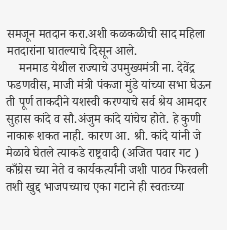समजून मतदान करा.अशी कळकळीची साद महिला मतदारांना घातल्याचे दिसून आले.
    मनमाड येथील राज्याचे उपमुख्यमंत्री ना. देवेंद्र फडणवीस, माजी मंत्री पंकजा मुंडे यांच्या सभा घेऊन ती पूर्ण ताकदीने यशस्वी करण्याचे सर्व श्रेय आमदार सुहास कांदे व सौ.अंजुम कांदे यांचेच होते. हे कुणी नाकारू शकत नाही. कारण आ. श्री. कांदे यांनी जे मेळावे घेतले त्याकडे राष्ट्रवादी (अजित पवार गट ) काँग्रेस च्या नेते व कार्यकर्त्यांनी जशी पाठव फिरवली तशी खुद्द भाजपच्याच एका गटाने ही स्वतःच्या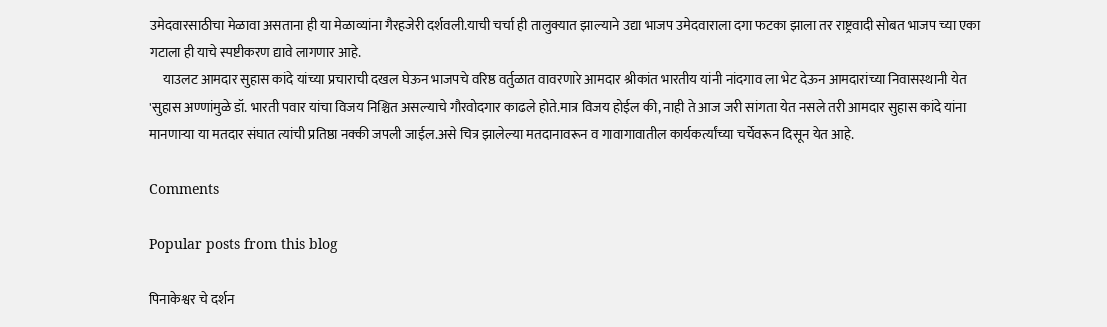उमेदवारसाठीचा मेळावा असताना ही या मेळाव्यांना गैरहजेरी दर्शवली.याची चर्चा ही तालुक्यात झाल्याने उद्या भाजप उमेदवाराला दगा फटका झाला तर राष्ट्रवादी सोबत भाजप च्या एका गटाला ही याचे स्पष्टीकरण द्यावे लागणार आहे.
     याउलट आमदार सुहास कांदे यांच्या प्रचाराची दखल घेऊन भाजपचे वरिष्ठ वर्तुळात वावरणारे आमदार श्रीकांत भारतीय यांनी नांदगाव ला भेट देऊन आमदारांच्या निवासस्थानी येत 'सुहास अण्णांमुळे डॉ. भारती पवार यांचा विजय निश्चित असल्याचे गौरवोदगार काढले होते.मात्र विजय होईल की, नाही ते आज जरी सांगता येत नसले तरी आमदार सुहास कांदे यांना मानणाऱ्या या मतदार संघात त्यांची प्रतिष्ठा नक्की जपली जाईल.असे चित्र झालेल्या मतदानावरून व गावागावातील कार्यकर्त्यांच्या चर्चेवरून दिसून येत आहे.

Comments

Popular posts from this blog

पिनाकेश्वर चे दर्शन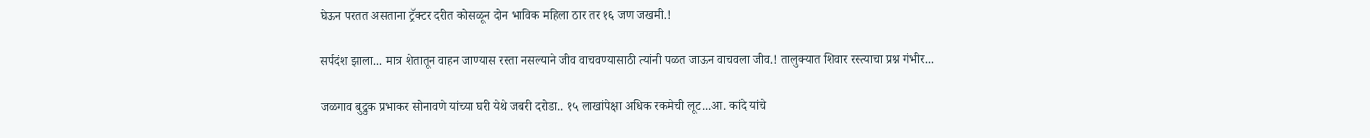घेऊन परतत असताना ट्रॅक्टर दरीत कोसळून दोन भाविक महिला ठार तर १६ जण जखमी.!

सर्पदंश झाला... मात्र शेतातून वाहन जाण्यास रस्ता नसल्याने जीव वाचवण्यासाठी त्यांनी पळत जाऊन वाचवला जीव.! तालुक्यात शिवार रस्त्याचा प्रश्न गंभीर...

जळगाव बुद्रुक प्रभाकर सोनावणे यांच्या घरी येथे जबरी दरोडा.. १५ लाखांपेक्षा अधिक रकमेची लूट...आ. कांदे यांचे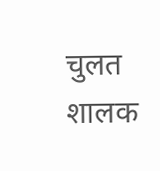चुलत शालक